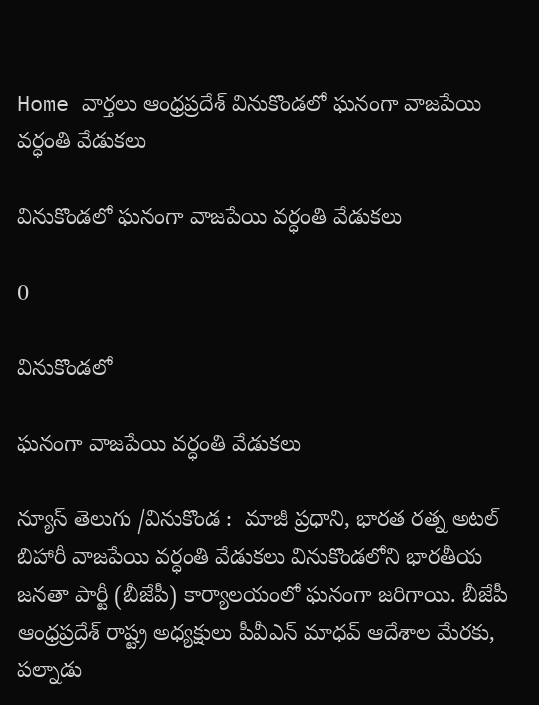Home వార్తలు ఆంధ్రప్రదేశ్‌ వినుకొండలో ఘనంగా వాజపేయి వర్ధంతి వేడుకలు

వినుకొండలో ఘనంగా వాజపేయి వర్ధంతి వేడుకలు

0

వినుకొండలో

ఘనంగా వాజపేయి వర్ధంతి వేడుకలు

న్యూస్ తెలుగు /వినుకొండ :  మాజీ ప్రధాని, భారత రత్న అటల్ బిహారీ వాజపేయి వర్ధంతి వేడుకలు వినుకొండలోని భారతీయ జనతా పార్టీ (బీజేపీ) కార్యాలయంలో ఘనంగా జరిగాయి. బీజేపీ ఆంధ్రప్రదేశ్ రాష్ట్ర అధ్యక్షులు పీవీఎన్ మాధవ్ ఆదేశాల మేరకు, పల్నాడు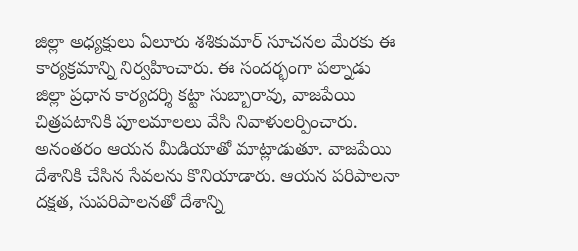జిల్లా అధ్యక్షులు ఏలూరు శశికుమార్ సూచనల మేరకు ఈ కార్యక్రమాన్ని నిర్వహించారు. ఈ సందర్భంగా పల్నాడు జిల్లా ప్రధాన కార్యదర్శి కట్టా సుబ్బారావు, వాజపేయి చిత్రపటానికి పూలమాలలు వేసి నివాళులర్పించారు. అనంతరం ఆయన మీడియాతో మాట్లాడుతూ. వాజపేయి దేశానికి చేసిన సేవలను కొనియాడారు. ఆయన పరిపాలనా దక్షత, సుపరిపాలనతో దేశాన్ని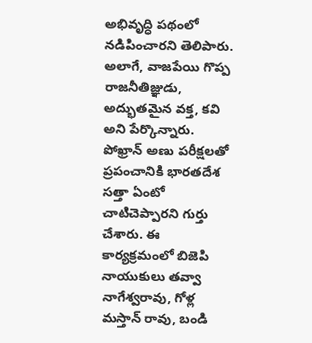అభివృద్ధి పథంలో నడిపించారని తెలిపారు. అలాగే, వాజపేయి గొప్ప రాజనీతిజ్ఞుడు, అద్భుతమైన వక్త, కవి అని పేర్కొన్నారు. పోఖ్రాన్ అణు పరీక్షలతో ప్రపంచానికి భారతదేశ సత్తా ఏంటో చాటిచెప్పారని గుర్తు చేశారు. ఈ కార్యక్రమంలో బిజెపి నాయుకులు తవ్వా నాగేశ్వరావు, గోళ్ల మస్తాన్ రావు, బండి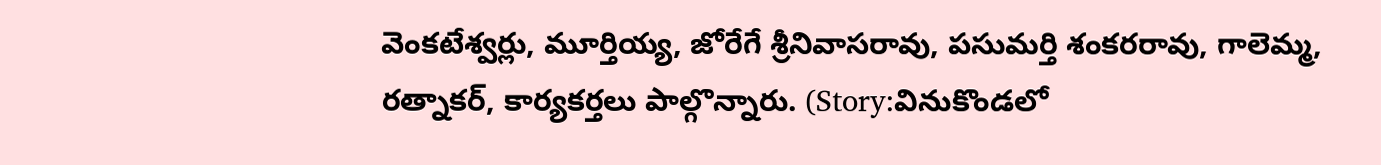వెంకటేశ్వర్లు, మూర్తియ్య, జోరేగే శ్రీనివాసరావు, పసుమర్తి శంకరరావు, గాలెమ్మ, రత్నాకర్, కార్యకర్తలు పాల్గొన్నారు. (Story:వినుకొండలో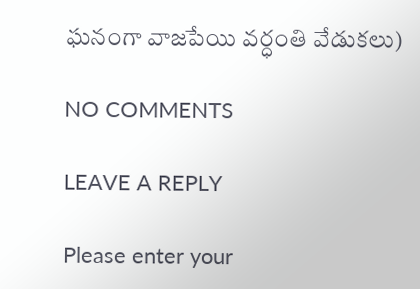ఘనంగా వాజపేయి వర్ధంతి వేడుకలు)

NO COMMENTS

LEAVE A REPLY

Please enter your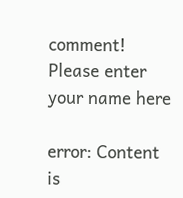comment!
Please enter your name here

error: Content is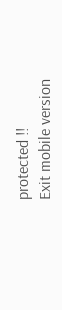protected !!
Exit mobile version